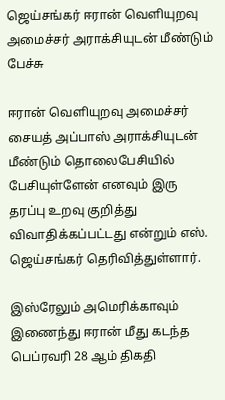ஜெய்சங்கர் ஈரான் வெளியுறவு அமைச்சர் அராக்சியுடன் மீண்டும் பேச்சு

ஈரான் வெளியுறவு அமைச்சர் சையத் அப்பாஸ் அராக்சியுடன் மீண்டும் தொலைபேசியில் பேசியுள்ளேன் எனவும் இரு தரப்பு உறவு குறித்து விவாதிக்கப்பட்டது என்றும் எஸ். ஜெய்சங்கர் தெரிவித்துள்ளார்.

இஸ்ரேலும் அமெரிக்காவும் இணைந்து ஈரான் மீது கடந்த பெப்ரவரி 28 ஆம் திகதி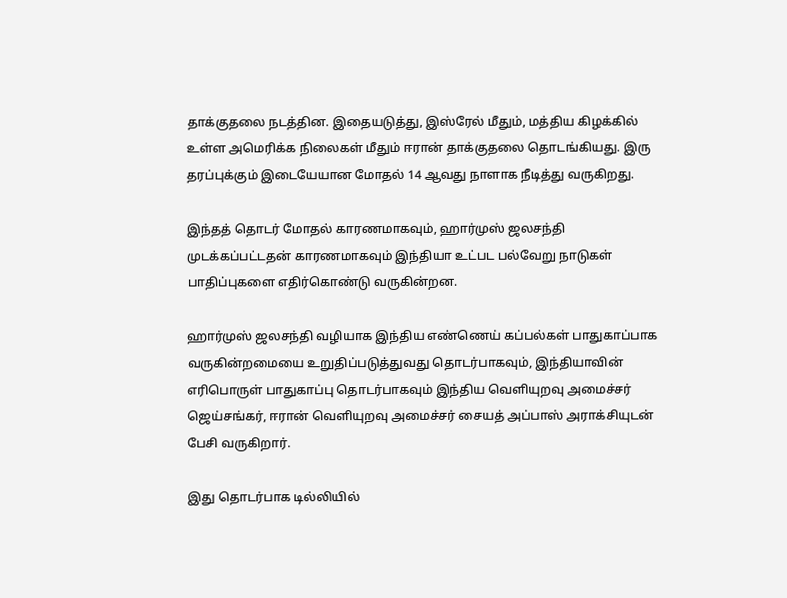தாக்குதலை நடத்தின. இதையடுத்து, இஸ்ரேல் மீதும், மத்திய கிழக்கில் உள்ள அமெரிக்க நிலைகள் மீதும் ஈரான் தாக்குதலை தொடங்கியது. இரு தரப்புக்கும் இடையேயான மோதல் 14 ஆவது நாளாக நீடித்து வருகிறது.

இந்தத் தொடர் மோதல் காரணமாகவும், ஹார்முஸ் ஜலசந்தி முடக்கப்பட்டதன் காரணமாகவும் இந்தியா உட்பட பல்வேறு நாடுகள் பாதிப்புகளை எதிர்கொண்டு வருகின்றன.

ஹார்முஸ் ஜலசந்தி வழியாக இந்திய எண்ணெய் கப்பல்கள் பாதுகாப்பாக வருகின்றமையை உறுதிப்படுத்துவது தொடர்பாகவும், இந்தியாவின் எரிபொருள் பாதுகாப்பு தொடர்பாகவும் இந்திய வெளியுறவு அமைச்சர் ஜெய்சங்கர், ஈரான் வெளியுறவு அமைச்சர் சையத் அப்பாஸ் அராக்சியுடன் பேசி வருகிறார்.

இது தொடர்பாக டில்லியில்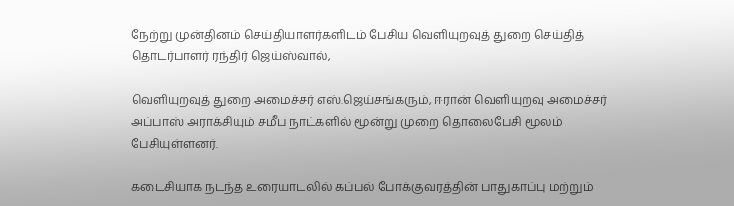நேற்று முன்தினம் செய்தியாளர்களிடம் பேசிய வெளியுறவுத் துறை செய்தித் தொடர்பாளர் ரந்திர் ஜெய்ஸ்வால்,

வெளியுறவுத் துறை அமைச்சர் எஸ்.ஜெய்சங்கரும், ஈரான் வெளியுறவு அமைச்சர் அப்பாஸ் அராக்சியும் சமீப நாட்களில் மூன்று முறை தொலைபேசி மூலம் பேசியுள்ளனர்.

கடைசியாக நடந்த உரையாடலில் கப்பல் போக்குவரத்தின் பாதுகாப்பு மற்றும்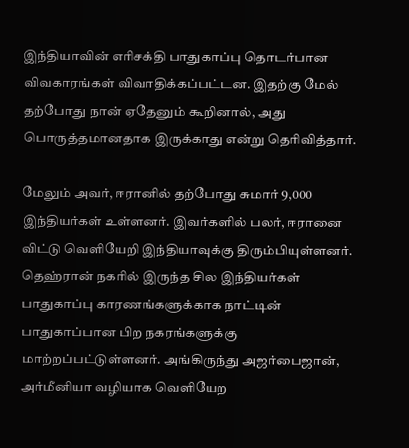இந்தியாவின் எரிசக்தி பாதுகாப்பு தொடர்பான விவகாரங்கள் விவாதிக்கப்பட்டன. இதற்கு மேல் தற்போது நான் ஏதேனும் கூறினால், அது பொருத்தமானதாக இருக்காது என்று தெரிவித்தார்.

மேலும் அவர், ஈரானில் தற்போது சுமார் 9,000 இந்தியர்கள் உள்ளனர். இவர்களில் பலர், ஈரானை விட்டு வெளியேறி இந்தியாவுக்கு திரும்பியுள்ளனர். தெஹ்ரான் நகரில் இருந்த சில இந்தியர்கள் பாதுகாப்பு காரணங்களுக்காக நாட்டின் பாதுகாப்பான பிற நகரங்களுக்கு மாற்றப்பட்டுள்ளனர். அங்கிருந்து அஜர்பைஜான், அர்மீனியா வழியாக வெளியேற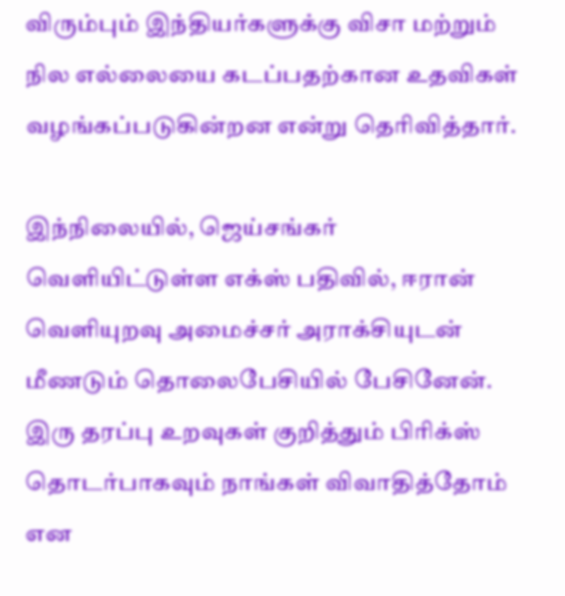விரும்பும் இந்தியர்களுக்கு விசா மற்றும் நில எல்லையை கடப்பதற்கான உதவிகள் வழங்கப்படுகின்றன என்று தெரிவித்தார்.

இந்நிலையில், ஜெய்சங்கர் வெளியிட்டுள்ள எக்ஸ் பதிவில், ஈரான் வெளியுறவு அமைச்சர் அராக்சியுடன் மீணடும் தொலைபேசியில் பேசினேன். இரு தரப்பு உறவுகள் குறித்தும் பிரிக்ஸ் தொடர்பாகவும் நாங்கள் விவாதித்தோம் என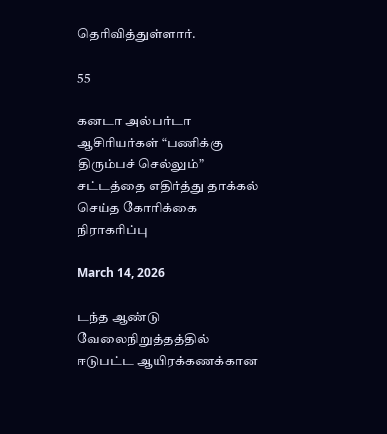தெரிவித்துள்ளார்.

55

கனடா அல்பர்டா ஆசிரியர்கள் “பணிக்கு திரும்பச் செல்லும்” சட்டத்தை எதிர்த்து தாக்கல் செய்த கோரிக்கை நிராகரிப்பு

March 14, 2026

டந்த ஆண்டு வேலைநிறுத்தத்தில் ஈடுபட்ட ஆயிரக்கணக்கான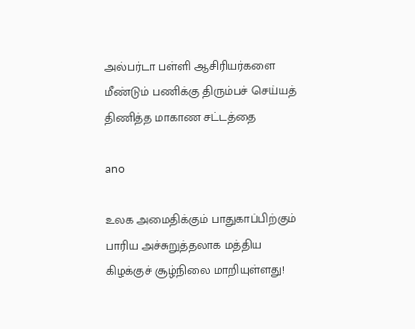அல்பர்டா பள்ளி ஆசிரியர்களை மீண்டும் பணிக்கு திரும்பச் செய்யத் திணித்த மாகாண சட்டத்தை

ano

உலக அமைதிக்கும் பாதுகாப்பிற்கும் பாரிய அச்சுறுத்தலாக மத்திய கிழக்குச் சூழ்நிலை மாறியுள்ளது!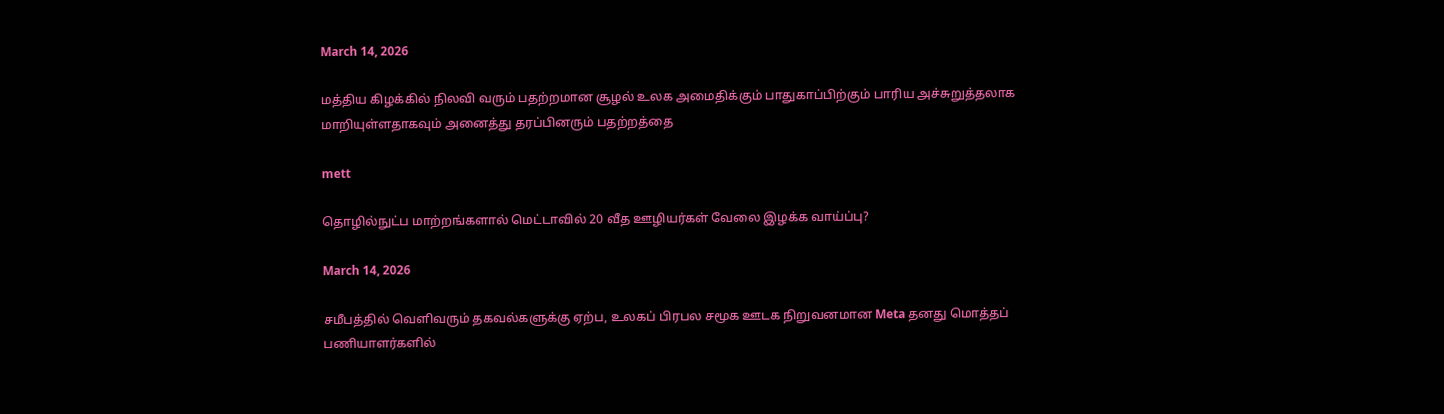March 14, 2026

மத்திய கிழக்கில் நிலவி வரும் பதற்றமான சூழல் உலக அமைதிக்கும் பாதுகாப்பிற்கும் பாரிய அச்சுறுத்தலாக மாறியுள்ளதாகவும் அனைத்து தரப்பினரும் பதற்றத்தை

mett

தொழில்நுட்ப மாற்றங்களால் மெட்டாவில் 20 வீத ஊழியர்கள் வேலை இழக்க வாய்ப்பு?

March 14, 2026

சமீபத்தில் வெளிவரும் தகவல்களுக்கு ஏற்ப, உலகப் பிரபல சமூக ஊடக நிறுவனமான Meta தனது மொத்தப் பணியாளர்களில்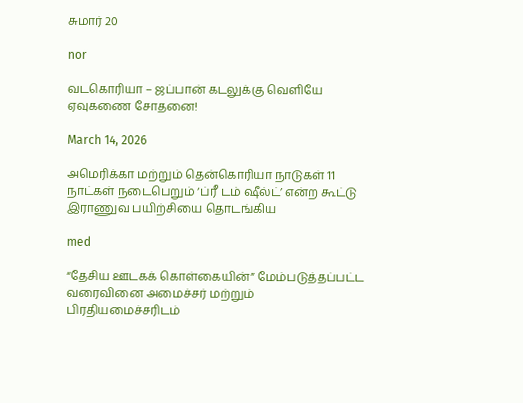சுமார் 20

nor

வடகொரியா – ஜப்பான் கடலுக்கு வெளியே ஏவுகணை சோதனை!

March 14, 2026

அமெரிக்கா மற்றும் தென்கொரியா நாடுகள் 11 நாட்கள் நடைபெறும் ‘ப்ரீ டம் ஷீல்ட்’ என்ற கூட்டு இராணுவ பயிற்சியை தொடங்கிய

med

“தேசிய ஊடகக் கொள்கையின்” மேம்படுத்தப்பட்ட வரைவினை அமைச்சர் மற்றும் பிரதியமைச்சரிடம்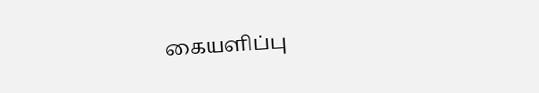கையளிப்பு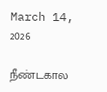March 14, 2026

நீண்டகால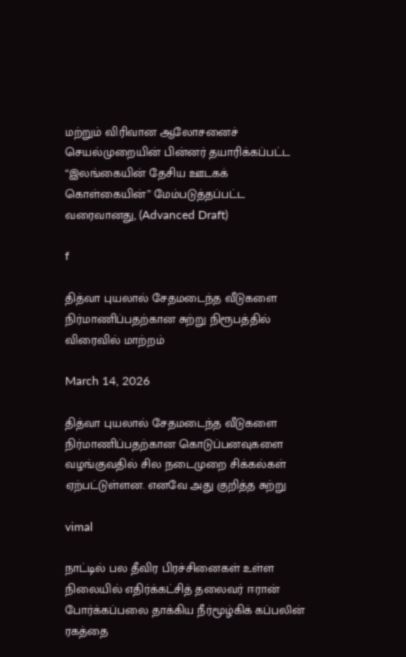மற்றும் விரிவான ஆலோசனைச் செயல்முறையின் பின்னர் தயாரிக்கப்பட்ட “இலங்கையின் தேசிய ஊடகக் கொள்கையின்” மேம்படுத்தப்பட்ட வரைவானது, (Advanced Draft)

f

தித்வா புயலால் சேதமடைந்த வீடுகளை நிர்மாணிப்பதற்கான சுற்று நிரூபத்தில் விரைவில் மாற்றம்

March 14, 2026

தித்வா புயலால் சேதமடைந்த வீடுகளை நிர்மாணிப்பதற்கான கொடுப்பனவுகளை வழங்குவதில் சில நடைமுறை சிக்கல்கள் ஏற்பட்டுள்ளன. எனவே அது குறித்த சுற்று

vimal

நாட்டில் பல தீவிர பிரச்சினைகள் உள்ள நிலையில் எதிர்க்கட்சித் தலைவர் ஈரான் போர்க்கப்பலை தாக்கிய நீர்மூழ்கிக் கப்பலின் ரகத்தை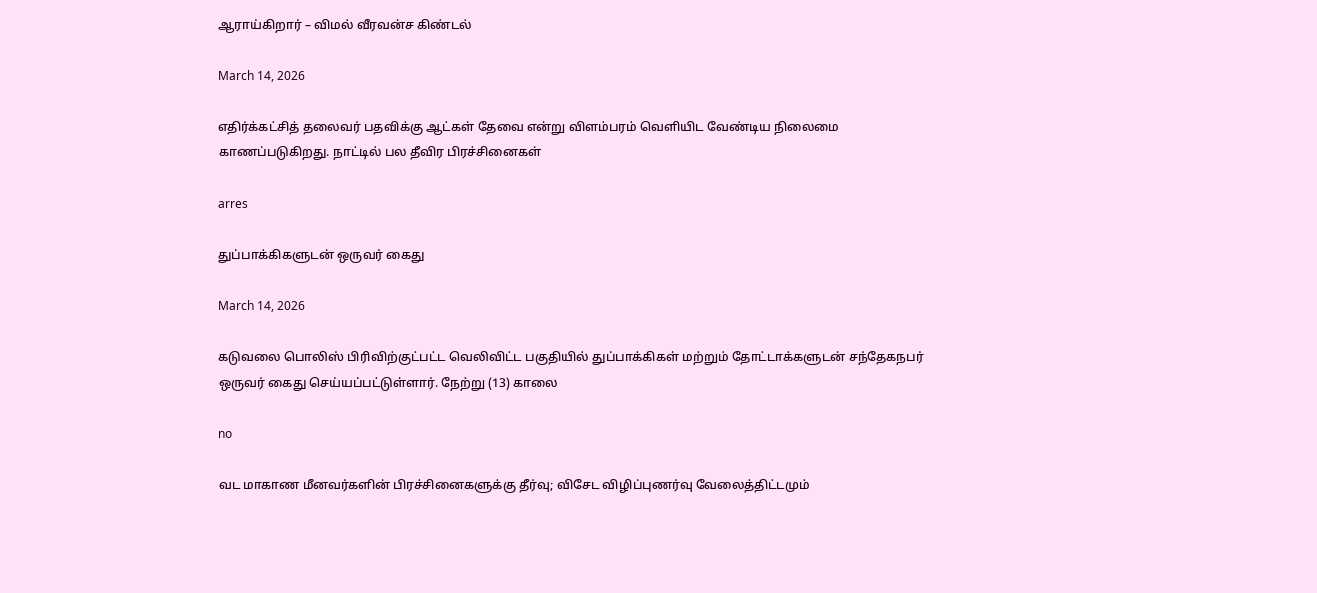ஆராய்கிறார் – விமல் வீரவன்ச கிண்டல்

March 14, 2026

எதிர்க்கட்சித் தலைவர் பதவிக்கு ஆட்கள் தேவை என்று விளம்பரம் வெளியிட வேண்டிய நிலைமை காணப்படுகிறது. நாட்டில் பல தீவிர பிரச்சினைகள்

arres

துப்பாக்கிகளுடன் ஒருவர் கைது

March 14, 2026

கடுவலை பொலிஸ் பிரிவிற்குட்பட்ட வெலிவிட்ட பகுதியில் துப்பாக்கிகள் மற்றும் தோட்டாக்களுடன் சந்தேகநபர் ஒருவர் கைது செய்யப்பட்டுள்ளார். நேற்று (13) காலை

no

வட மாகாண மீனவர்களின் பிரச்சினைகளுக்கு தீர்வு; விசேட விழிப்புணர்வு வேலைத்திட்டமும்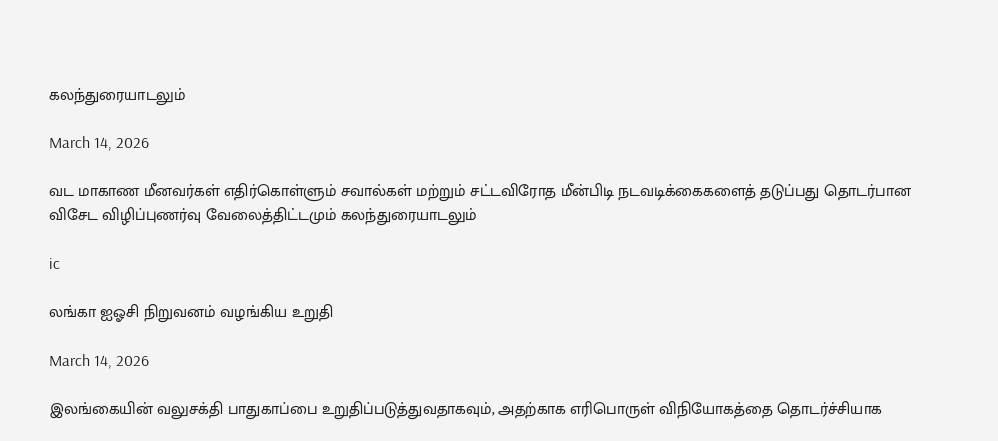கலந்துரையாடலும்

March 14, 2026

வட மாகாண மீனவர்கள் எதிர்கொள்ளும் சவால்கள் மற்றும் சட்டவிரோத மீன்பிடி நடவடிக்கைகளைத் தடுப்பது தொடர்பான விசேட விழிப்புணர்வு வேலைத்திட்டமும் கலந்துரையாடலும்

ic

லங்கா ஐஓசி நிறுவனம் வழங்கிய உறுதி

March 14, 2026

இலங்கையின் வலுசக்தி பாதுகாப்பை உறுதிப்படுத்துவதாகவும், அதற்காக எரிபொருள் விநியோகத்தை தொடர்ச்சியாக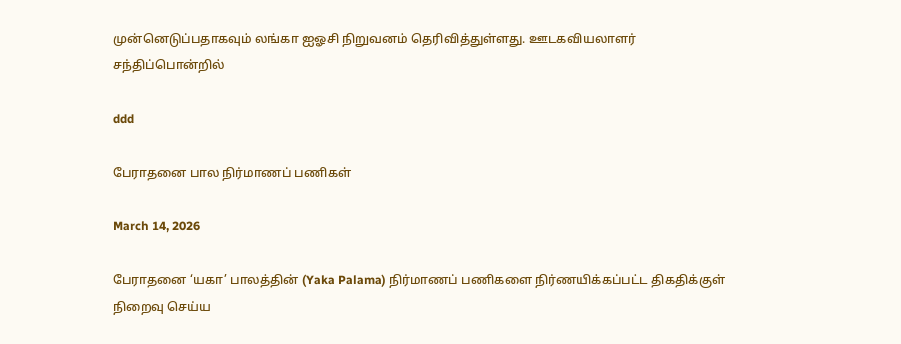முன்னெடுப்பதாகவும் லங்கா ஐஓசி நிறுவனம் தெரிவித்துள்ளது. ஊடகவியலாளர் சந்திப்பொன்றில்

ddd

பேராதனை பால நிர்மாணப் பணிகள்

March 14, 2026

பேராதனை ‘யகா’ பாலத்தின் (Yaka Palama) நிர்மாணப் பணிகளை நிர்ணயிக்கப்பட்ட திகதிக்குள் நிறைவு செய்ய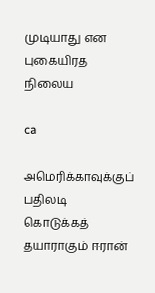முடியாது என புகையிரத நிலைய

ca

அமெரிக்காவுக்குப் பதிலடி கொடுக்கத் தயாராகும் ஈரான்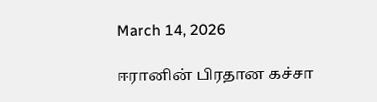March 14, 2026

ஈரானின் பிரதான கச்சா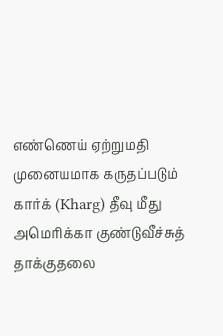எண்ணெய் ஏற்றுமதி முனையமாக கருதப்படும் கார்க் (Kharg) தீவு மீது அமெரிக்கா குண்டுவீச்சுத் தாக்குதலை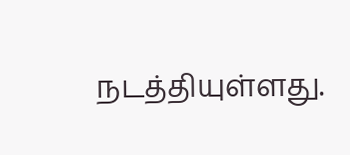நடத்தியுள்ளது.